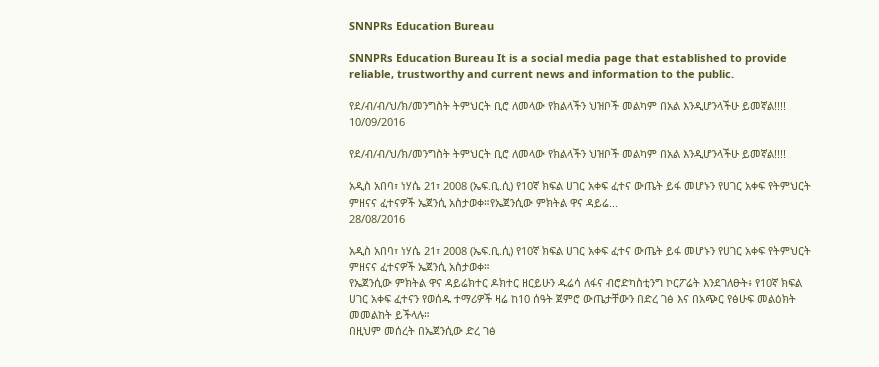SNNPRs Education Bureau

SNNPRs Education Bureau It is a social media page that established to provide reliable, trustworthy and current news and information to the public.

የደ/ብ/ብ/ህ/ክ/መንግስት ትምህርት ቢሮ ለመላው የክልላችን ህዝቦች መልካም በአል እንዲሆንላችሁ ይመኛል!!!!
10/09/2016

የደ/ብ/ብ/ህ/ክ/መንግስት ትምህርት ቢሮ ለመላው የክልላችን ህዝቦች መልካም በአል እንዲሆንላችሁ ይመኛል!!!!

አዲስ አበባ፣ ነሃሴ 21፣ 2008 (ኤፍ.ቢ.ሲ) የ10ኛ ክፍል ሀገር አቀፍ ፈተና ውጤት ይፋ መሆኑን የሀገር አቀፍ የትምህርት ምዘናና ፈተናዎች ኤጀንሲ አስታወቀ።የኤጀንሲው ምክትል ዋና ዳይሬ...
28/08/2016

አዲስ አበባ፣ ነሃሴ 21፣ 2008 (ኤፍ.ቢ.ሲ) የ10ኛ ክፍል ሀገር አቀፍ ፈተና ውጤት ይፋ መሆኑን የሀገር አቀፍ የትምህርት ምዘናና ፈተናዎች ኤጀንሲ አስታወቀ።
የኤጀንሲው ምክትል ዋና ዳይሬክተር ዶክተር ዘርይሁን ዱሬሳ ለፋና ብሮድካስቲንግ ኮርፖሬት እንደገለፁት፥ የ10ኛ ክፍል ሀገር አቀፍ ፈተናን የወሰዱ ተማሪዎች ዛሬ ከ10 ሰዓት ጀምሮ ውጤታቸውን በድረ ገፅ እና በአጭር የፅሁፍ መልዕክት መመልከት ይችላሉ።
በዚህም መሰረት በኤጀንሲው ድረ ገፅ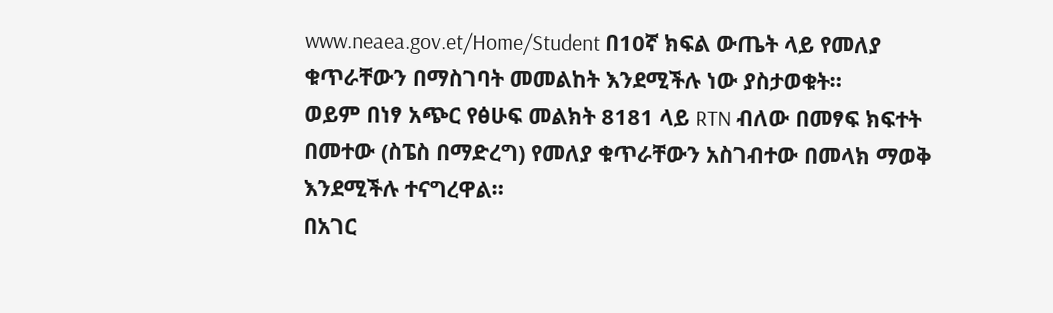www.neaea.gov.et/Home/Student በ10ኛ ክፍል ውጤት ላይ የመለያ ቁጥራቸውን በማስገባት መመልከት እንደሚችሉ ነው ያስታወቁት።
ወይም በነፃ አጭር የፅሁፍ መልክት 8181 ላይ RTN ብለው በመፃፍ ክፍተት በመተው (ስፔስ በማድረግ) የመለያ ቁጥራቸውን አስገብተው በመላክ ማወቅ እንደሚችሉ ተናግረዋል።
በአገር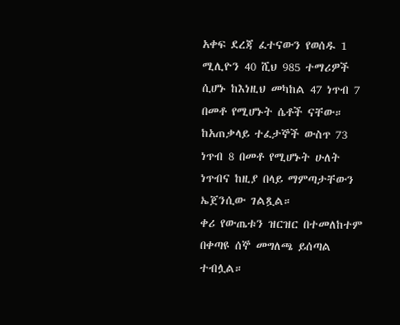አቀፍ ደረጃ ፈተናውን የወሰዱ 1 ሚሊዮን 40 ሺህ 985 ተማሪዎች ሲሆኑ ከእነዚህ መካከል 47 ነጥብ 7 በመቶ የሚሆኑት ሴቶች ናቸው።
ከአጠቃላይ ተፈታኞች ውስጥ 73 ነጥብ 8 በመቶ የሚሆኑት ሁለት ነጥብና ከዚያ በላይ ማምጣታቸውን ኤጀንሲው ገልጿል።
ቀሪ የውጤቱን ዝርዝር በተመለከተም በቀጣዩ ሰኞ መግለጫ ይሰጣል ተብሏል።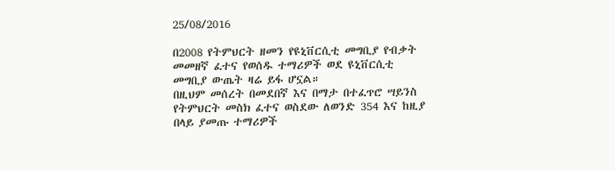25/08/2016

በ2008 የትምህርት ዘመን የዩኒቨርሲቲ መግቢያ የብቃት መመዘኛ ፈተና የወሰዱ ተማሪዎች ወደ ዩኒቨርሲቲ መግቢያ ውጤት ዛሬ ይፋ ሆኗል።
በዚህም መሰረት በመደበኛ እና በማታ በተፈጥሮ ሣይንስ የትምህርት መስክ ፈተና ወስደው ለወንድ 354 እና ከዚያ በላይ ያመጡ ተማሪዎች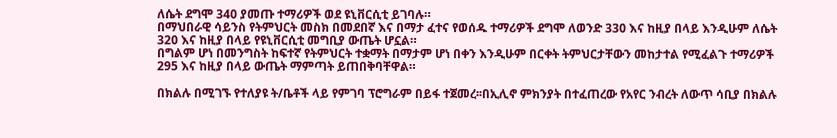ለሴት ደግሞ 340 ያመጡ ተማሪዎች ወደ ዩኒቨርሲቲ ይገባሉ።
በማህበራዊ ሳይንስ የትምህርት መስክ በመደበኛ እና በማታ ፈተና የወሰዱ ተማሪዎች ደግሞ ለወንድ 330 እና ከዚያ በላይ እንዲሁም ለሴት 320 እና ከዚያ በላይ የዩኒቨርሲቲ መግቢያ ውጤት ሆኗል።
በግልም ሆነ በመንግስት ከፍተኛ የትምህርት ተቋማት በማታም ሆነ በቀን እንዲሁም በርቀት ትምህርታቸውን መከታተል የሚፈልጉ ተማሪዎች 295 እና ከዚያ በላይ ውጤት ማምጣት ይጠበቅባቸዋል።

በክልሉ በሚገኙ የተለያዩ ት/ቤቶች ላይ የምገባ ፕሮግራም በይፋ ተጀመረ፡፡በኢሊኖ ምክንያት በተፈጠረው የአየር ንብረት ለውጥ ሳቢያ በክልሉ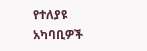የተለያዩ አካባቢዎች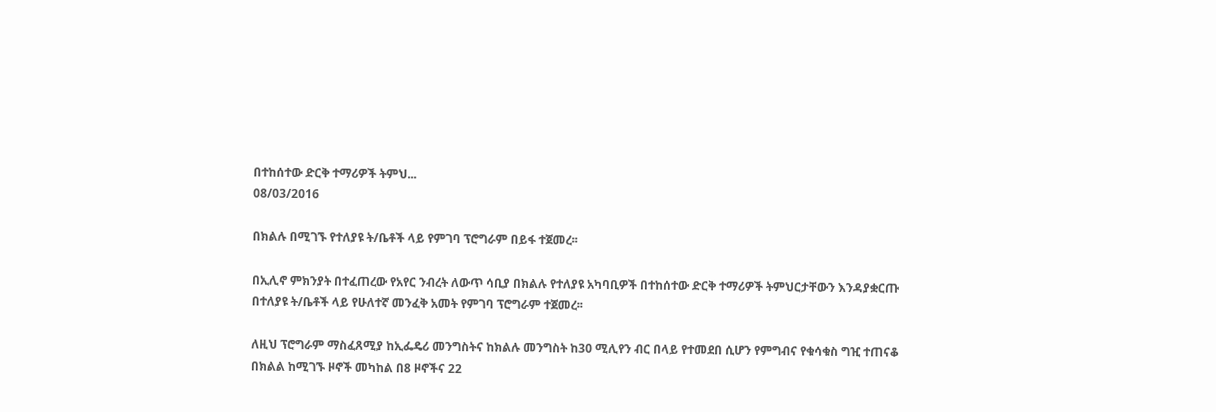በተከሰተው ድርቅ ተማሪዎች ትምህ...
08/03/2016

በክልሉ በሚገኙ የተለያዩ ት/ቤቶች ላይ የምገባ ፕሮግራም በይፋ ተጀመረ፡፡

በኢሊኖ ምክንያት በተፈጠረው የአየር ንብረት ለውጥ ሳቢያ በክልሉ የተለያዩ አካባቢዎች በተከሰተው ድርቅ ተማሪዎች ትምህርታቸውን እንዳያቋርጡ በተለያዩ ት/ቤቶች ላይ የሁለተኛ መንፈቅ አመት የምገባ ፕሮግራም ተጀመረ፡፡

ለዚህ ፕሮግራም ማስፈጸሚያ ከኢፌዴሪ መንግስትና ከክልሉ መንግስት ከ30 ሚሊየን ብር በላይ የተመደበ ሲሆን የምግብና የቁሳቁስ ግዢ ተጠናቆ በክልል ከሚገኙ ዞኖች መካከል በ8 ዞኖችና 22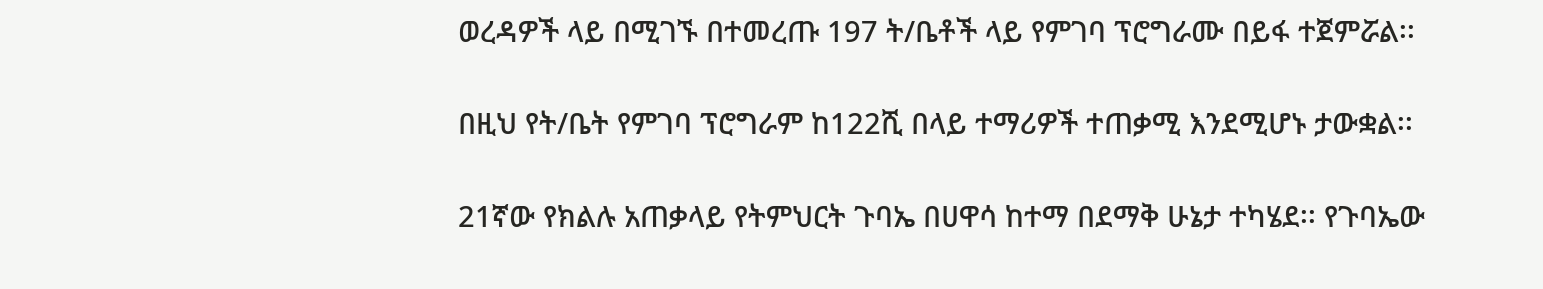ወረዳዎች ላይ በሚገኙ በተመረጡ 197 ት/ቤቶች ላይ የምገባ ፕሮግራሙ በይፋ ተጀምሯል፡፡

በዚህ የት/ቤት የምገባ ፕሮግራም ከ122ሺ በላይ ተማሪዎች ተጠቃሚ እንደሚሆኑ ታውቋል፡፡

21ኛው የክልሉ አጠቃላይ የትምህርት ጉባኤ በሀዋሳ ከተማ በደማቅ ሁኔታ ተካሄደ፡፡ የጉባኤው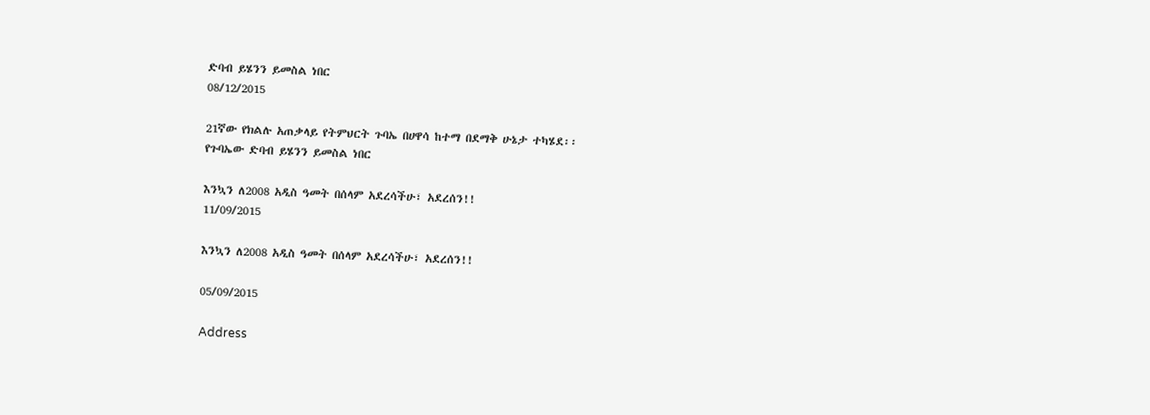ድባብ ይሄንን ይመስል ነበር
08/12/2015

21ኛው የክልሉ አጠቃላይ የትምህርት ጉባኤ በሀዋሳ ከተማ በደማቅ ሁኔታ ተካሄደ፡፡
የጉባኤው ድባብ ይሄንን ይመስል ነበር

እንኳን ለ2008 አዲስ ዓመት በሰላም አደረሳችሁ፣ አደረሰን!!
11/09/2015

እንኳን ለ2008 አዲስ ዓመት በሰላም አደረሳችሁ፣ አደረሰን!!

05/09/2015

Address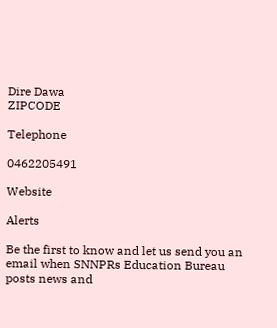Dire Dawa
ZIPCODE

Telephone

0462205491

Website

Alerts

Be the first to know and let us send you an email when SNNPRs Education Bureau posts news and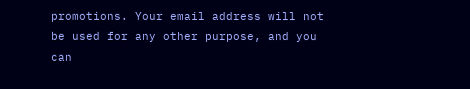promotions. Your email address will not be used for any other purpose, and you can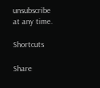unsubscribe at any time.

Shortcuts

Share